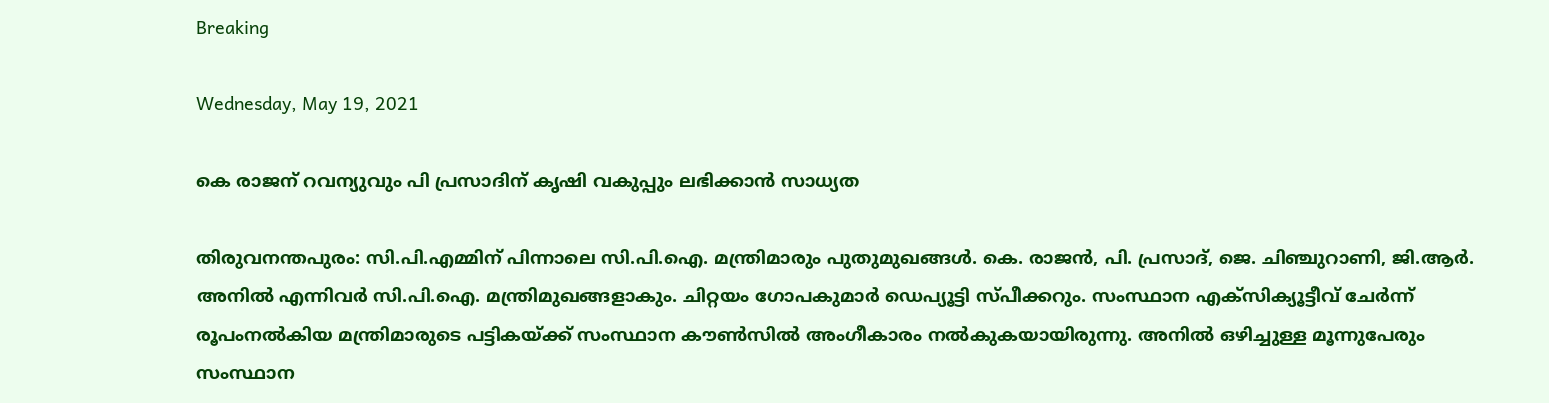Breaking

Wednesday, May 19, 2021

കെ രാജന് റവന്യുവും പി പ്രസാദിന് കൃഷി വകുപ്പും ലഭിക്കാന്‍ സാധ്യത

തിരുവനന്തപുരം: സി.പി.എമ്മിന് പിന്നാലെ സി.പി.ഐ. മന്ത്രിമാരും പുതുമുഖങ്ങൾ. കെ. രാജൻ, പി. പ്രസാദ്, ജെ. ചിഞ്ചുറാണി, ജി.ആർ. അനിൽ എന്നിവർ സി.പി.ഐ. മന്ത്രിമുഖങ്ങളാകും. ചിറ്റയം ഗോപകുമാർ ഡെപ്യൂട്ടി സ്പീക്കറും. സംസ്ഥാന എക്സിക്യൂട്ടീവ് ചേർന്ന് രൂപംനൽകിയ മന്ത്രിമാരുടെ പട്ടികയ്ക്ക്‌ സംസ്ഥാന കൗൺസിൽ അംഗീകാരം നൽകുകയായിരുന്നു. അനിൽ ഒഴിച്ചുള്ള മൂന്നുപേരും സംസ്ഥാന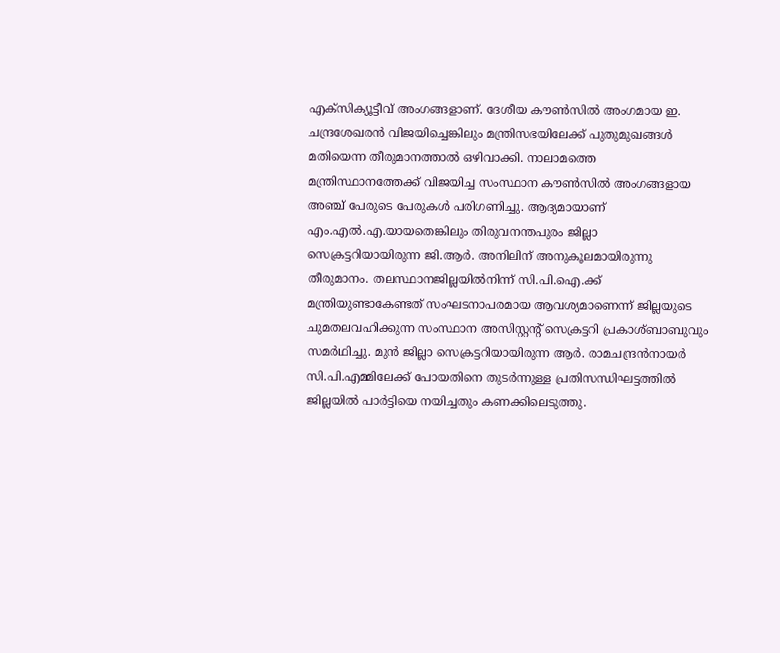എക്സിക്യൂട്ടീവ് അംഗങ്ങളാണ്. ദേശീയ കൗൺസിൽ അംഗമായ ഇ. ചന്ദ്രശേഖരൻ വിജയിച്ചെങ്കിലും മന്ത്രിസഭയിലേക്ക് പുതുമുഖങ്ങൾ മതിയെന്ന തീരുമാനത്താൽ ഒഴിവാക്കി. നാലാമത്തെ മന്ത്രിസ്ഥാനത്തേക്ക് വിജയിച്ച സംസ്ഥാന കൗൺസിൽ അംഗങ്ങളായ അഞ്ച് പേരുടെ പേരുകൾ പരിഗണിച്ചു. ആദ്യമായാണ് എം.എൽ.എ.യായതെങ്കിലും തിരുവനന്തപുരം ജില്ലാ സെക്രട്ടറിയായിരുന്ന ജി.ആർ. അനിലിന് അനുകൂലമായിരുന്നു തീരുമാനം. തലസ്ഥാനജില്ലയിൽനിന്ന് സി.പി.ഐ.ക്ക് മന്ത്രിയുണ്ടാകേണ്ടത് സംഘടനാപരമായ ആവശ്യമാണെന്ന് ജില്ലയുടെ ചുമതലവഹിക്കുന്ന സംസ്ഥാന അസിസ്റ്റന്റ് സെക്രട്ടറി പ്രകാശ്ബാബുവും സമർഥിച്ചു. മുൻ ജില്ലാ സെക്രട്ടറിയായിരുന്ന ആർ. രാമചന്ദ്രൻനായർ സി.പി.എമ്മിലേക്ക് പോയതിനെ തുടർന്നുള്ള പ്രതിസന്ധിഘട്ടത്തിൽ ജില്ലയിൽ പാർട്ടിയെ നയിച്ചതും കണക്കിലെടുത്തു.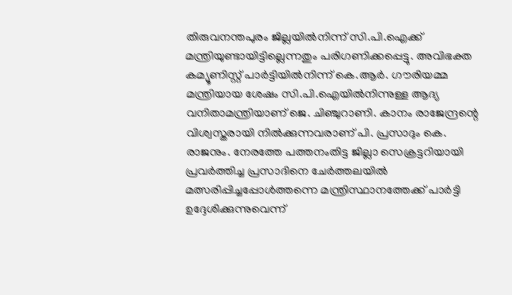തിരുവനന്തപുരം ജില്ലയിൽനിന്ന് സി.പി.ഐക്ക് മന്ത്രിയുണ്ടായിട്ടില്ലെന്നതും പരിഗണിക്കപ്പെട്ടു. അവിഭക്ത കമ്യൂണിസ്റ്റ് പാർട്ടിയിൽനിന്ന് കെ.ആർ. ഗൗരിയമ്മ മന്ത്രിയായ ശേഷം സി.പി.ഐയിൽനിന്നുള്ള ആദ്യ വനിതാമന്ത്രിയാണ് ജെ. ചിഞ്ചുറാണി. കാനം രാജേന്ദ്രന്റെ വിശ്വസ്തരായി നിൽക്കുന്നവരാണ് പി. പ്രസാദും കെ. രാജനും. നേരത്തേ പത്തനംതിട്ട ജില്ലാ സെക്രട്ടറിയായി പ്രവർത്തിച്ച പ്രസാദിനെ ചേർത്തലയിൽ മത്സരിപ്പിച്ചപ്പോൾത്തന്നെ മന്ത്രിസ്ഥാനത്തേക്ക് പാർട്ടി ഉദ്ദേശിക്കുന്നുവെന്ന്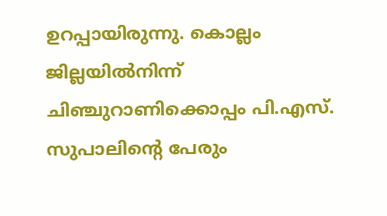ഉറപ്പായിരുന്നു. കൊല്ലം ജില്ലയിൽനിന്ന് ചിഞ്ചുറാണിക്കൊപ്പം പി.എസ്. സുപാലിന്റെ പേരും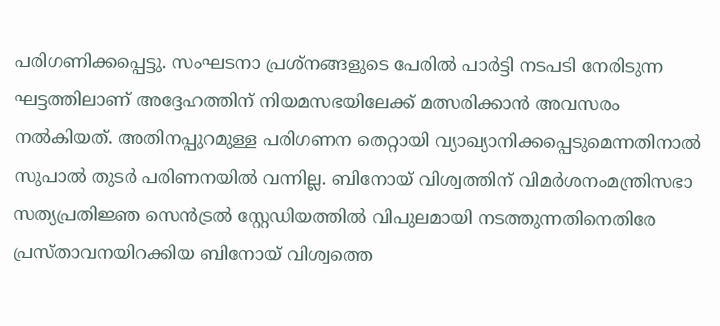പരിഗണിക്കപ്പെട്ടു. സംഘടനാ പ്രശ്നങ്ങളുടെ പേരിൽ പാർട്ടി നടപടി നേരിടുന്ന ഘട്ടത്തിലാണ് അദ്ദേഹത്തിന് നിയമസഭയിലേക്ക് മത്സരിക്കാൻ അവസരം നൽകിയത്. അതിനപ്പുറമുള്ള പരിഗണന തെറ്റായി വ്യാഖ്യാനിക്കപ്പെടുമെന്നതിനാൽ സുപാൽ തുടർ പരിണനയിൽ വന്നില്ല. ബിനോയ് വിശ്വത്തിന് വിമർശനംമന്ത്രിസഭാ സത്യപ്രതിജ്ഞ സെൻട്രൽ സ്റ്റേഡിയത്തിൽ വിപുലമായി നടത്തുന്നതിനെതിരേ പ്രസ്താവനയിറക്കിയ ബിനോയ് വിശ്വത്തെ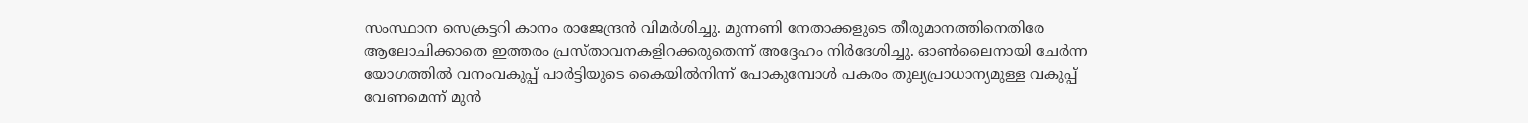സംസ്ഥാന സെക്രട്ടറി കാനം രാജേന്ദ്രൻ വിമർശിച്ചു. മുന്നണി നേതാക്കളുടെ തീരുമാനത്തിനെതിരേ ആലോചിക്കാതെ ഇത്തരം പ്രസ്താവനകളിറക്കരുതെന്ന് അദ്ദേഹം നിർദേശിച്ചു. ഓൺലൈനായി ചേർന്ന യോഗത്തിൽ വനംവകുപ്പ് പാർട്ടിയുടെ കൈയിൽനിന്ന് പോകുമ്പോൾ പകരം തുല്യപ്രാധാന്യമുള്ള വകുപ്പ് വേണമെന്ന് മുൻ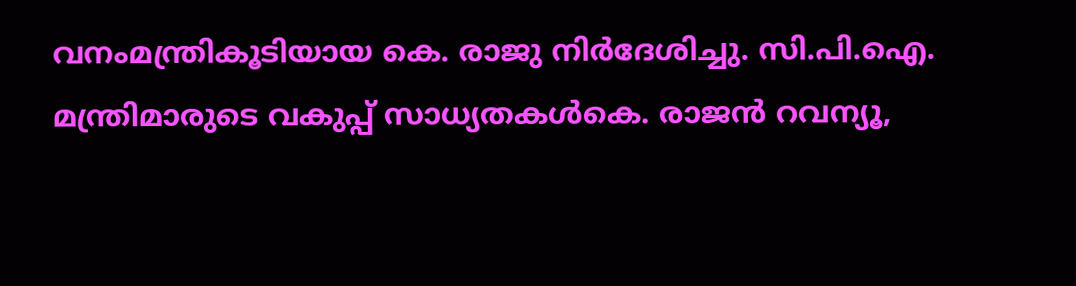വനംമന്ത്രികൂടിയായ കെ. രാജു നിർദേശിച്ചു. സി.പി.ഐ. മന്ത്രിമാരുടെ വകുപ്പ് സാധ്യതകൾകെ. രാജൻ റവന്യൂ,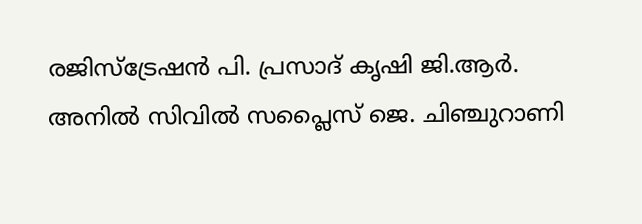രജിസ്‌ട്രേഷൻ പി. പ്രസാദ് കൃഷി ജി.ആർ. അനിൽ സിവിൽ സപ്ലൈസ് ജെ. ചിഞ്ചുറാണി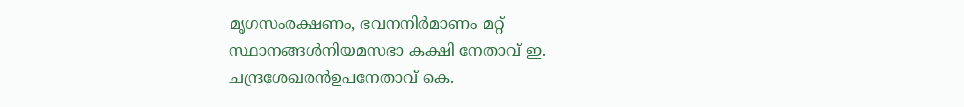മൃഗസംരക്ഷണം, ഭവനനിർമാണം മറ്റ് സ്ഥാനങ്ങൾനിയമസഭാ കക്ഷി നേതാവ് ഇ. ചന്ദ്രശേഖരൻഉപനേതാവ് കെ.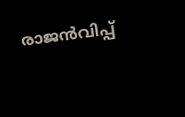രാജൻവിപ്പ്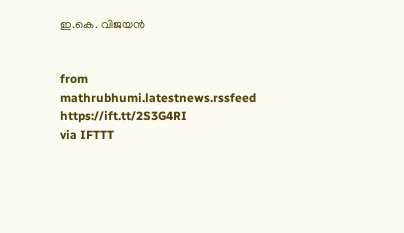ഇ.കെ. വിജയൻ


from mathrubhumi.latestnews.rssfeed https://ift.tt/2S3G4RI
via IFTTT